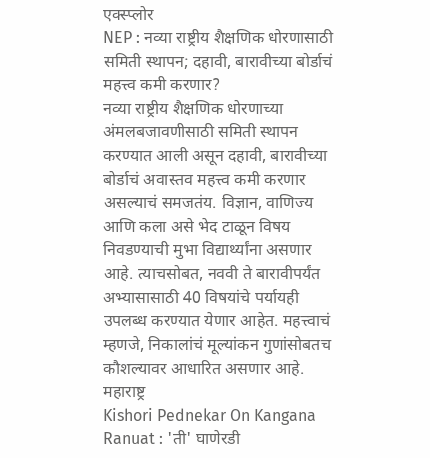एक्स्प्लोर
NEP : नव्या राष्ट्रीय शैक्षणिक धोरणासाठी समिती स्थापन; दहावी, बारावीच्या बोर्डाचं महत्त्व कमी करणार?
नव्या राष्ट्रीय शैक्षणिक धोरणाच्या अंमलबजावणीसाठी समिती स्थापन करण्यात आली असून दहावी, बारावीच्या बोर्डाचं अवास्तव महत्त्व कमी करणार असल्याचं समजतंय. विज्ञान, वाणिज्य आणि कला असे भेद टाळून विषय निवडण्याची मुभा विद्यार्थ्यांना असणार आहे. त्याचसोबत, नववी ते बारावीपर्यंत अभ्यासासाठी 40 विषयांचे पर्यायही उपलब्ध करण्यात येणार आहेत. महत्त्वाचं म्हणजे, निकालांचं मूल्यांकन गुणांसोबतच कौशल्यावर आधारित असणार आहे.
महाराष्ट्र
Kishori Pednekar On Kangana Ranuat : 'ती' घाणेरडी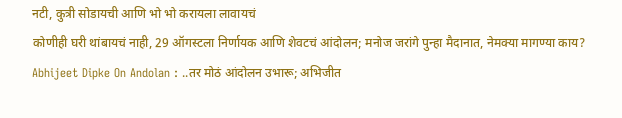नटी, कुत्री सोडायची आणि भो भो करायला लावायचं
कोणीही घरी थांबायचं नाही, 29 ऑगस्टला निर्णायक आणि शेवटचं आंदोलन; मनोज जरांगे पुन्हा मैदानात, नेमक्या मागण्या काय?
Abhijeet Dipke On Andolan : ..तर मोठं आंदोलन उभारू; अभिजीत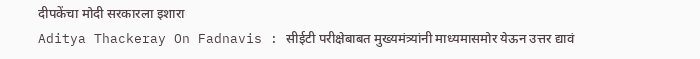दीपकेंचा मोदी सरकारला इशारा
Aditya Thackeray On Fadnavis : सीईटी परीक्षेबाबत मुख्यमंत्र्यांनी माध्यमासमोर येऊन उत्तर द्यावं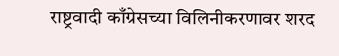राष्ट्रवादी काँग्रेसच्या विलिनीकरणावर शरद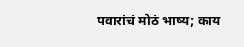पवारांचं मोठं भाष्य; काय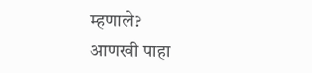म्हणाले?
आणखी पाहा